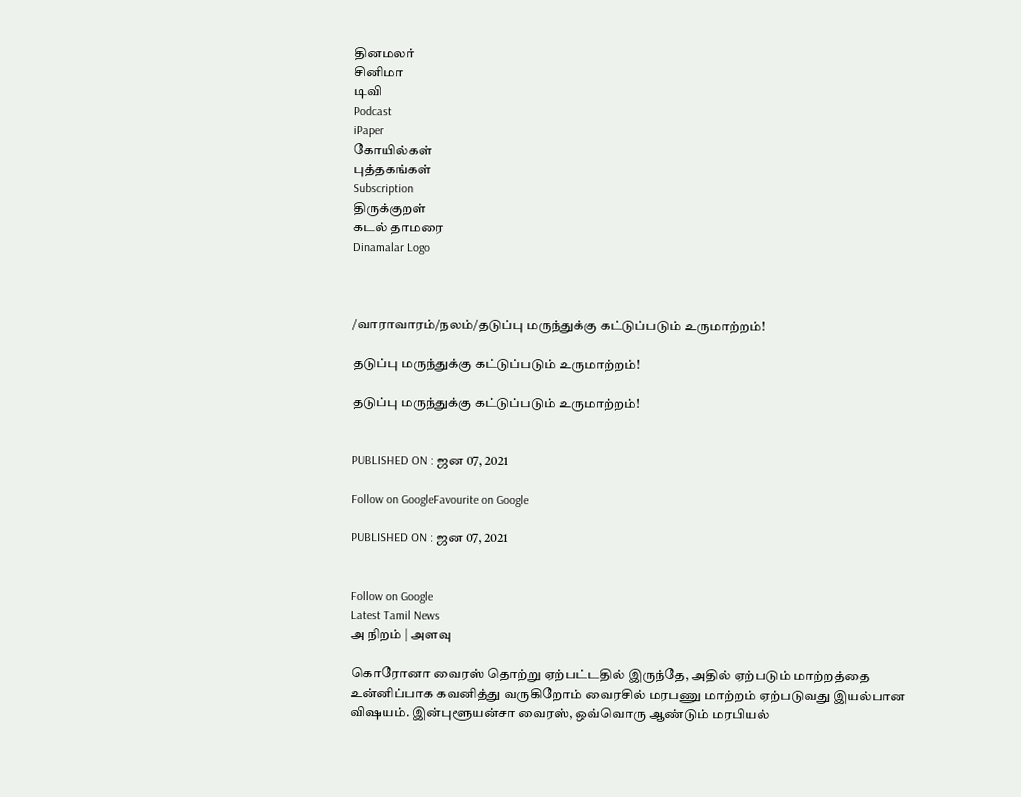தினமலர்
சினிமா
டிவி
Podcast
iPaper
கோயில்கள்
புத்தகங்கள்
Subscription
திருக்குறள்
கடல் தாமரை
Dinamalar Logo



/வாராவாரம்/நலம்/தடுப்பு மருந்துக்கு கட்டுப்படும் உருமாற்றம்!

தடுப்பு மருந்துக்கு கட்டுப்படும் உருமாற்றம்!

தடுப்பு மருந்துக்கு கட்டுப்படும் உருமாற்றம்!


PUBLISHED ON : ஜன 07, 2021

Follow on GoogleFavourite on Google

PUBLISHED ON : ஜன 07, 2021


Follow on Google
Latest Tamil News
அ நிறம் | அளவு

கொரோனா வைரஸ் தொற்று ஏற்பட்டதில் இருந்தே, அதில் ஏற்படும் மாற்றத்தை உன்னிப்பாக கவனித்து வருகிறோம் வைரசில் மரபணு மாற்றம் ஏற்படுவது இயல்பான விஷயம். இன்புளூயன்சா வைரஸ், ஒவ்வொரு ஆண்டும் மரபியல்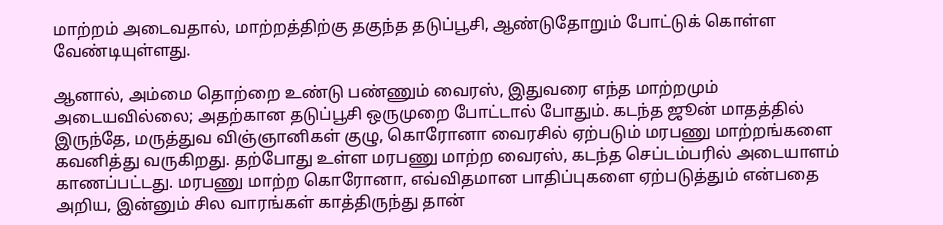மாற்றம் அடைவதால், மாற்றத்திற்கு தகுந்த தடுப்பூசி, ஆண்டுதோறும் போட்டுக் கொள்ள வேண்டியுள்ளது.

ஆனால், அம்மை தொற்றை உண்டு பண்ணும் வைரஸ், இதுவரை எந்த மாற்றமும் அடையவில்லை; அதற்கான தடுப்பூசி ஒருமுறை போட்டால் போதும். கடந்த ஜூன் மாதத்தில் இருந்தே, மருத்துவ விஞ்ஞானிகள் குழு, கொரோனா வைரசில் ஏற்படும் மரபணு மாற்றங்களை கவனித்து வருகிறது. தற்போது உள்ள மரபணு மாற்ற வைரஸ், கடந்த செப்டம்பரில் அடையாளம் காணப்பட்டது. மரபணு மாற்ற கொரோனா, எவ்விதமான பாதிப்புகளை ஏற்படுத்தும் என்பதை அறிய, இன்னும் சில வாரங்கள் காத்திருந்து தான்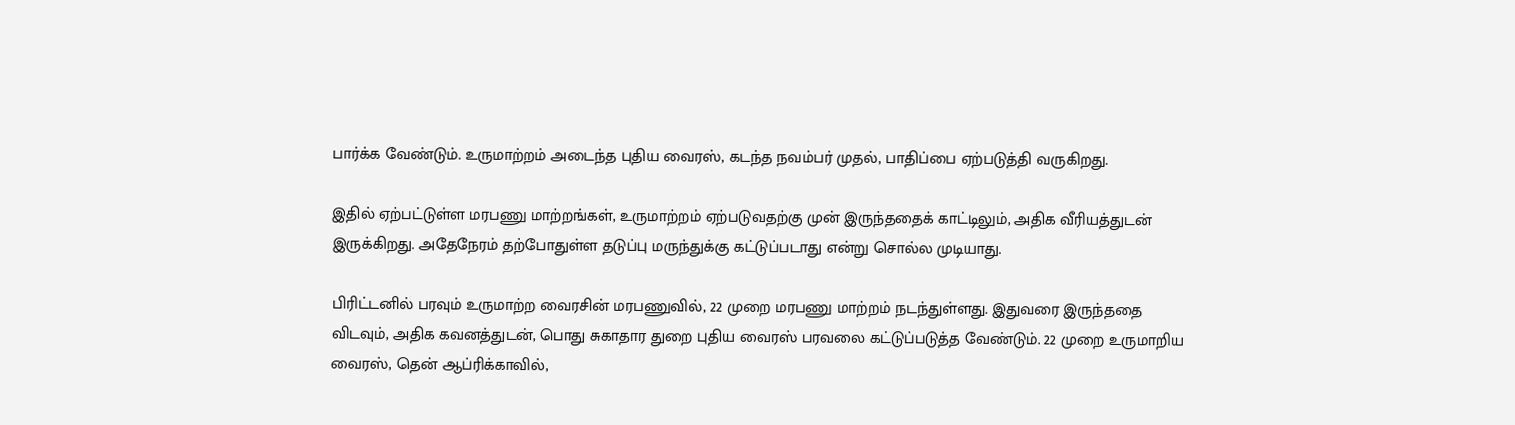பார்க்க வேண்டும். உருமாற்றம் அடைந்த புதிய வைரஸ், கடந்த நவம்பர் முதல், பாதிப்பை ஏற்படுத்தி வருகிறது.

இதில் ஏற்பட்டுள்ள மரபணு மாற்றங்கள், உருமாற்றம் ஏற்படுவதற்கு முன் இருந்ததைக் காட்டிலும், அதிக வீரியத்துடன் இருக்கிறது. அதேநேரம் தற்போதுள்ள தடுப்பு மருந்துக்கு கட்டுப்படாது என்று சொல்ல முடியாது.

பிரிட்டனில் பரவும் உருமாற்ற வைரசின் மரபணுவில், 22 முறை மரபணு மாற்றம் நடந்துள்ளது. இதுவரை இருந்ததை விடவும், அதிக கவனத்துடன், பொது சுகாதார துறை புதிய வைரஸ் பரவலை கட்டுப்படுத்த வேண்டும். 22 முறை உருமாறிய வைரஸ், தென் ஆப்ரிக்காவில்,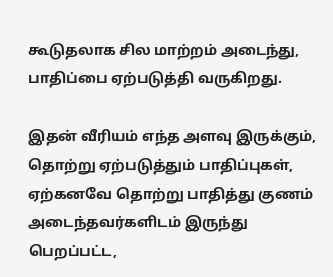கூடுதலாக சில மாற்றம் அடைந்து, பாதிப்பை ஏற்படுத்தி வருகிறது.

இதன் வீரியம் எந்த அளவு இருக்கும், தொற்று ஏற்படுத்தும் பாதிப்புகள், ஏற்கனவே தொற்று பாதித்து குணம் அடைந்தவர்களிடம் இருந்து பெறப்பட்ட,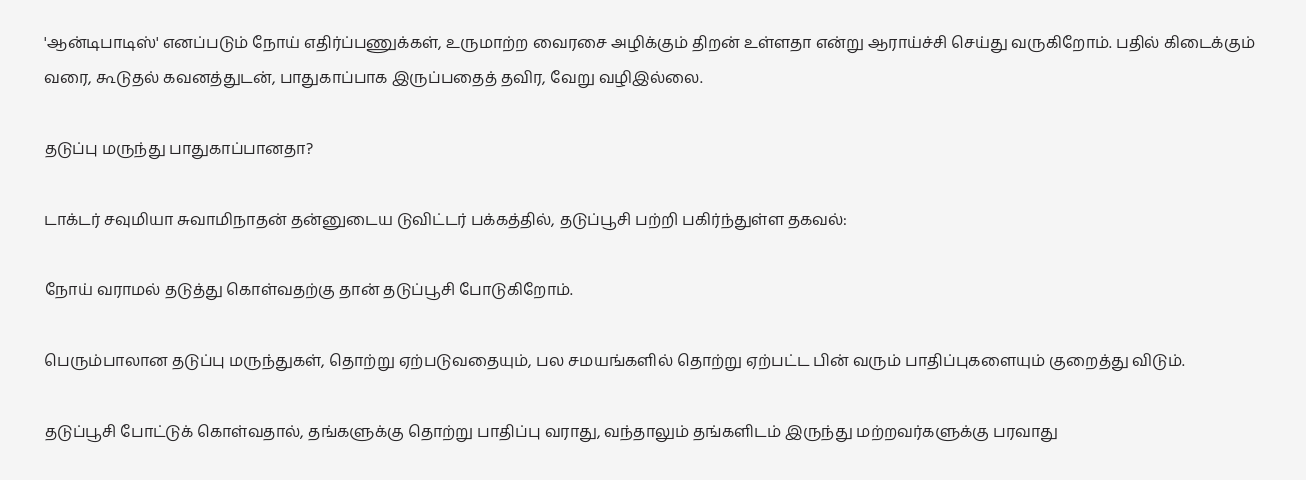'ஆன்டிபாடிஸ்' எனப்படும் நோய் எதிர்ப்பணுக்கள், உருமாற்ற வைரசை அழிக்கும் திறன் உள்ளதா என்று ஆராய்ச்சி செய்து வருகிறோம். பதில் கிடைக்கும் வரை, கூடுதல் கவனத்துடன், பாதுகாப்பாக இருப்பதைத் தவிர, வேறு வழிஇல்லை.

தடுப்பு மருந்து பாதுகாப்பானதா?

டாக்டர் சவுமியா சுவாமிநாதன் தன்னுடைய டுவிட்டர் பக்கத்தில், தடுப்பூசி பற்றி பகிர்ந்துள்ள தகவல்:

நோய் வராமல் தடுத்து கொள்வதற்கு தான் தடுப்பூசி போடுகிறோம்.

பெரும்பாலான தடுப்பு மருந்துகள், தொற்று ஏற்படுவதையும், பல சமயங்களில் தொற்று ஏற்பட்ட பின் வரும் பாதிப்புகளையும் குறைத்து விடும்.

தடுப்பூசி போட்டுக் கொள்வதால், தங்களுக்கு தொற்று பாதிப்பு வராது, வந்தாலும் தங்களிடம் இருந்து மற்றவர்களுக்கு பரவாது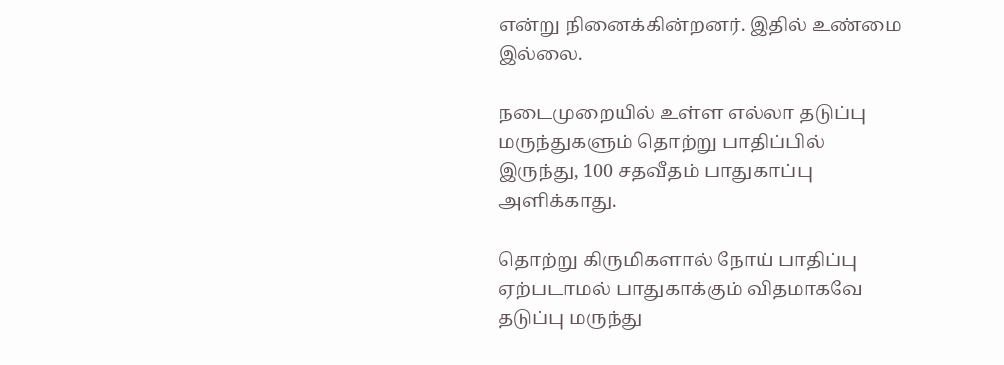என்று நினைக்கின்றனர். இதில் உண்மை இல்லை.

நடைமுறையில் உள்ள எல்லா தடுப்பு மருந்துகளும் தொற்று பாதிப்பில் இருந்து, 100 சதவீதம் பாதுகாப்பு அளிக்காது.

தொற்று கிருமிகளால் நோய் பாதிப்பு ஏற்படாமல் பாதுகாக்கும் விதமாகவே தடுப்பு மருந்து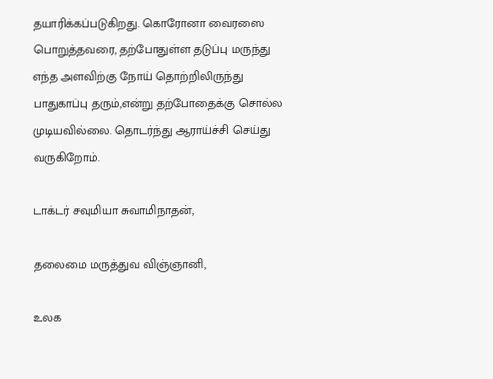தயாரிக்கப்படுகிறது. கொரோனா வைரஸை பொறுத்தவரை, தற்போதுள்ள தடுப்பு மருந்து எந்த அளவிற்கு நோய் தொற்றிலிருந்து பாதுகாப்பு தரும்,என்று தற்போதைக்கு சொல்ல முடியவில்லை. தொடர்ந்து ஆராய்ச்சி செய்து வருகிறோம்.

டாக்டர் சவுமியா சுவாமிநாதன்,

தலைமை மருத்துவ விஞ்ஞானி,

உலக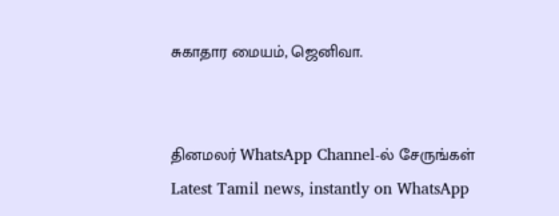சுகாதார மையம், ஜெனிவா.


தினமலர் WhatsApp Channel-ல் சேருங்கள்
Latest Tamil news, instantly on WhatsApp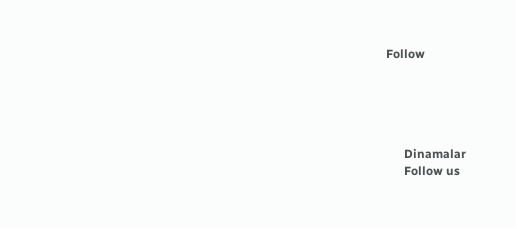Follow





      Dinamalar
      Follow us